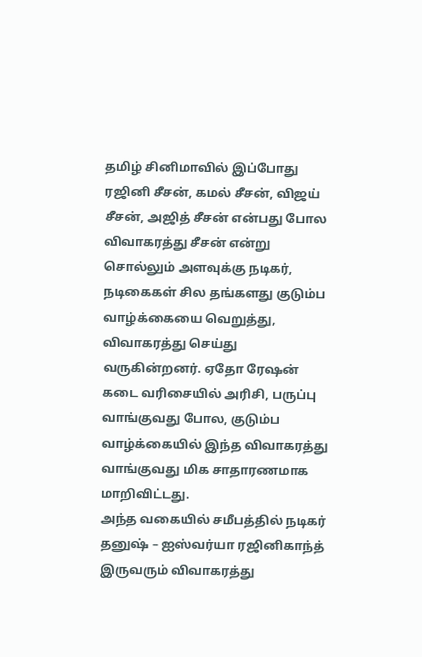தமிழ் சினிமாவில் இப்போது ரஜினி சீசன், கமல் சீசன், விஜய் சீசன், அஜித் சீசன் என்பது போல விவாகரத்து சீசன் என்று சொல்லும் அளவுக்கு நடிகர், நடிகைகள் சில தங்களது குடும்ப வாழ்க்கையை வெறுத்து, விவாகரத்து செய்து வருகின்றனர். ஏதோ ரேஷன் கடை வரிசையில் அரிசி, பருப்பு வாங்குவது போல, குடும்ப வாழ்க்கையில் இந்த விவாகரத்து வாங்குவது மிக சாதாரணமாக மாறிவிட்டது.
அந்த வகையில் சமீபத்தில் நடிகர் தனுஷ் – ஐஸ்வர்யா ரஜினிகாந்த் இருவரும் விவாகரத்து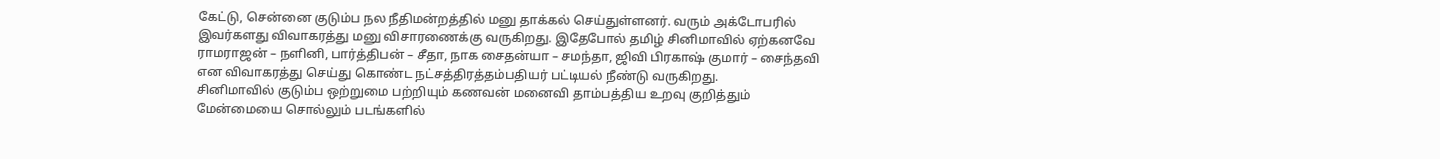கேட்டு, சென்னை குடும்ப நல நீதிமன்றத்தில் மனு தாக்கல் செய்துள்ளனர். வரும் அக்டோபரில் இவர்களது விவாகரத்து மனு விசாரணைக்கு வருகிறது. இதேபோல் தமிழ் சினிமாவில் ஏற்கனவே ராமராஜன் – நளினி, பார்த்திபன் – சீதா, நாக சைதன்யா – சமந்தா, ஜிவி பிரகாஷ் குமார் – சைந்தவி என விவாகரத்து செய்து கொண்ட நட்சத்திரத்தம்பதியர் பட்டியல் நீண்டு வருகிறது.
சினிமாவில் குடும்ப ஒற்றுமை பற்றியும் கணவன் மனைவி தாம்பத்திய உறவு குறித்தும் மேன்மையை சொல்லும் படங்களில்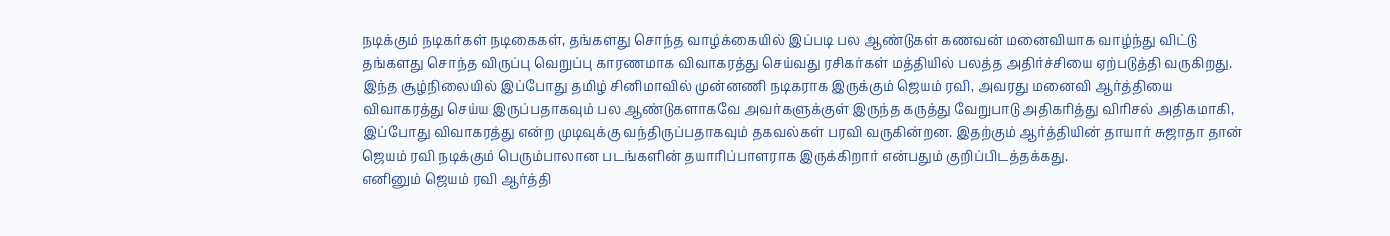நடிக்கும் நடிகர்கள் நடிகைகள், தங்களது சொந்த வாழ்க்கையில் இப்படி பல ஆண்டுகள் கணவன் மனைவியாக வாழ்ந்து விட்டு தங்களது சொந்த விருப்பு வெறுப்பு காரணமாக விவாகரத்து செய்வது ரசிகர்கள் மத்தியில் பலத்த அதிர்ச்சியை ஏற்படுத்தி வருகிறது.
இந்த சூழ்நிலையில் இப்போது தமிழ் சினிமாவில் முன்னணி நடிகராக இருக்கும் ஜெயம் ரவி, அவரது மனைவி ஆர்த்தியை விவாகரத்து செய்ய இருப்பதாகவும் பல ஆண்டுகளாகவே அவர்களுக்குள் இருந்த கருத்து வேறுபாடு அதிகரித்து விரிசல் அதிகமாகி, இப்போது விவாகரத்து என்ற முடிவுக்கு வந்திருப்பதாகவும் தகவல்கள் பரவி வருகின்றன. இதற்கும் ஆர்த்தியின் தாயார் சுஜாதா தான் ஜெயம் ரவி நடிக்கும் பெரும்பாலான படங்களின் தயாரிப்பாளராக இருக்கிறார் என்பதும் குறிப்பிடத்தக்கது.
எனினும் ஜெயம் ரவி ஆர்த்தி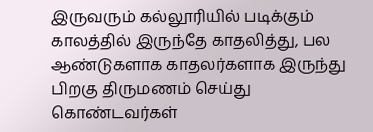இருவரும் கல்லூரியில் படிக்கும் காலத்தில் இருந்தே காதலித்து, பல ஆண்டுகளாக காதலர்களாக இருந்து பிறகு திருமணம் செய்து கொண்டவர்கள்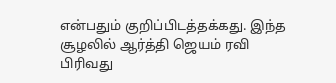என்பதும் குறிப்பிடத்தக்கது. இந்த சூழலில் ஆர்த்தி ஜெயம் ரவி பிரிவது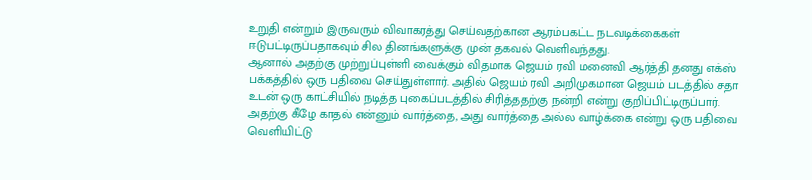உறுதி என்றும் இருவரும் விவாகரத்து செய்வதற்கான ஆரம்பகட்ட நடவடிக்கைகள் ஈடுபட்டிருப்பதாகவும் சில தினங்களுக்கு முன் தகவல் வெளிவந்தது.
ஆனால் அதற்கு முற்றுப்புள்ளி வைக்கும் விதமாக ஜெயம் ரவி மனைவி ஆர்த்தி தனது எக்ஸ் பக்கத்தில் ஒரு பதிவை செய்துள்ளார். அதில் ஜெயம் ரவி அறிமுகமான ஜெயம் படத்தில் சதா உடன் ஒரு காட்சியில் நடித்த புகைப்படத்தில் சிரித்ததற்கு நன்றி என்று குறிப்பிட்டிருப்பார். அதற்கு கீழே காதல் என்னும் வார்த்தை, அது வார்த்தை அல்ல வாழ்க்கை என்று ஒரு பதிவை வெளியிட்டு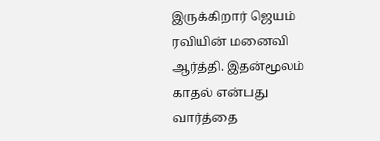இருக்கிறார் ஜெயம் ரவியின் மனைவி ஆர்த்தி. இதன்மூலம் காதல் என்பது வார்த்தை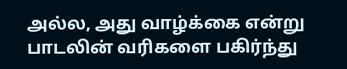அல்ல, அது வாழ்க்கை என்று பாடலின் வரிகளை பகிர்ந்து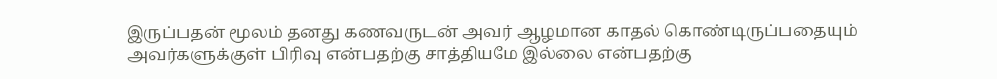இருப்பதன் மூலம் தனது கணவருடன் அவர் ஆழமான காதல் கொண்டிருப்பதையும் அவர்களுக்குள் பிரிவு என்பதற்கு சாத்தியமே இல்லை என்பதற்கு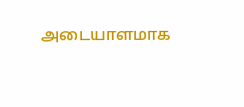அடையாளமாக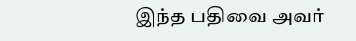இந்த பதிவை அவர்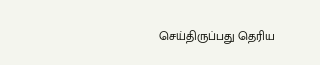செய்திருப்பது தெரிய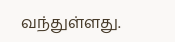வந்துள்ளது.